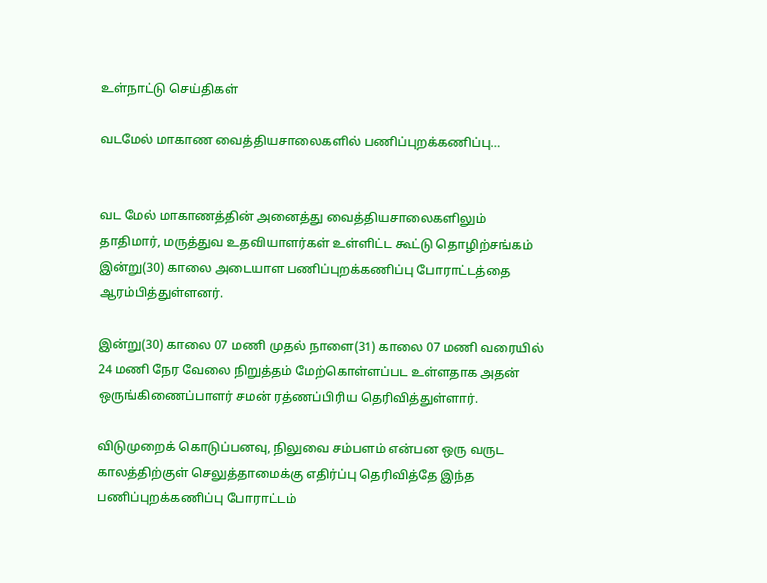உள்நாட்டு செய்திகள்

வடமேல் மாகாண வைத்தியசாலைகளில் பணிப்புறக்கணிப்பு…


வட மேல் மாகாணத்தின் அனைத்து வைத்தியசாலைகளிலும் தாதிமார், மருத்துவ உதவியாளர்கள் உள்ளிட்ட கூட்டு தொழிற்சங்கம் இன்று(30) காலை அடையாள பணிப்புறக்கணிப்பு போராட்டத்தை ஆரம்பித்துள்ளனர்.

இன்று(30) காலை 07 மணி முதல் நாளை(31) காலை 07 மணி வரையில் 24 மணி நேர வேலை நிறுத்தம் மேற்கொள்ளப்பட உள்ளதாக அதன் ஒருங்கிணைப்பாளர் சமன் ரத்ணப்பிரிய தெரிவித்துள்ளார்.

விடுமுறைக் கொடுப்பனவு, நிலுவை சம்பளம் என்பன ஒரு வருட காலத்திற்குள் செலுத்தாமைக்கு எதிர்ப்பு தெரிவித்தே இந்த பணிப்புறக்கணிப்பு போராட்டம்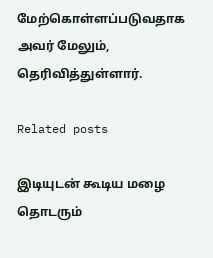மேற்கொள்ளப்படுவதாக அவர் மேலும், தெரிவித்துள்ளார்.

Related posts

இடியுடன் கூடிய மழை தொடரும்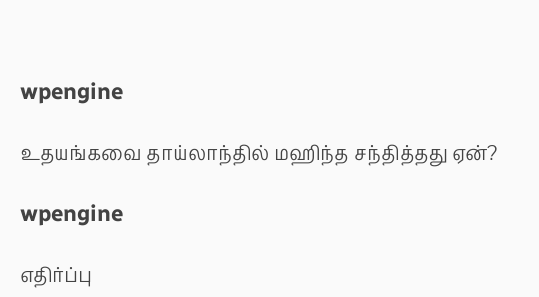wpengine

உதயங்கவை தாய்லாந்தில் மஹிந்த சந்தித்தது ஏன்?

wpengine

எதிர்ப்பு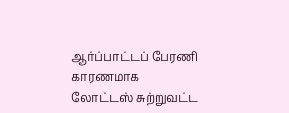ஆர்ப்பாட்டப் பேரணி காரணமாக லோட்டஸ் சுற்றுவட்ட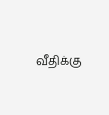வீதிக்கு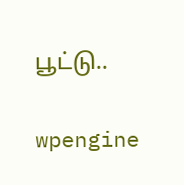பூட்டு..

wpengine